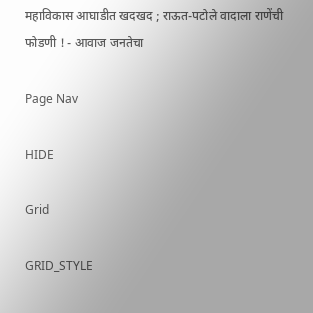महाविकास आघाडीत खदखद ; राऊत-पटोले वादाला राणेंची फोडणी ! - आवाज जनतेचा

Page Nav

HIDE

Grid

GRID_STYLE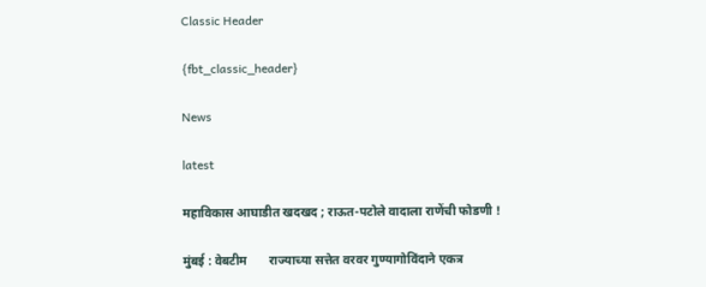Classic Header

{fbt_classic_header}

News

latest

महाविकास आघाडीत खदखद ; राऊत-पटोले वादाला राणेंची फोडणी !

मुंबई : वेबटीम       राज्याच्या सत्तेत वरवर गुण्यागोविंदाने एकत्र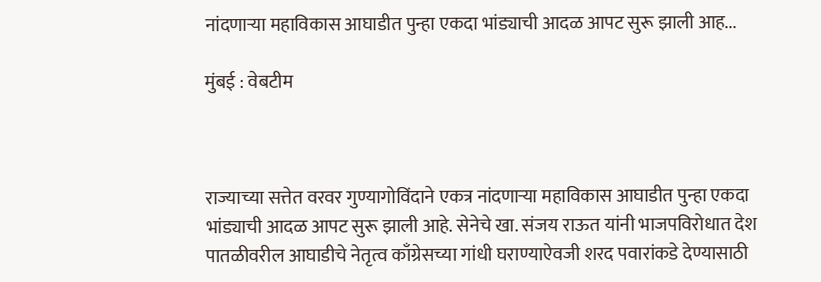नांदणाऱ्या महाविकास आघाडीत पुन्हा एकदा भांड्याची आदळ आपट सुरू झाली आह...

मुंबई : वेबटीम



राज्याच्या सत्तेत वरवर गुण्यागोविंदाने एकत्र नांदणाऱ्या महाविकास आघाडीत पुन्हा एकदा भांड्याची आदळ आपट सुरू झाली आहे. सेनेचे खा. संजय राऊत यांनी भाजपविरोधात देश पातळीवरील आघाडीचे नेतृत्व काँग्रेसच्या गांधी घराण्याऐवजी शरद पवारांकडे देण्यासाठी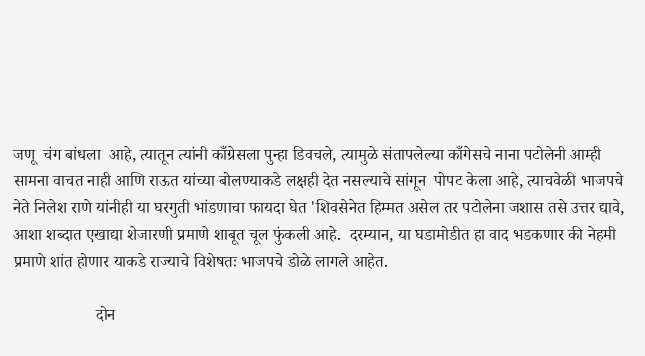जणू  चंग बांधला  आहे, त्यातून त्यांनी काँग्रेसला पुन्हा डिवचले, त्यामुळे संतापलेल्या काँगेसचे नाना पटोलेनी आम्ही सामना वाचत नाही आणि राऊत यांच्या बोलण्याकडे लक्षही देत नसल्याचे सांगून  पोपट केला आहे, त्याचवेळी भाजपचे नेते निलेश राणे यांनीही या घरगुती भांडणाचा फायदा घेत 'शिवसेनेत हिम्मत असेल तर पटोलेना जशास तसे उत्तर द्यावे, आशा शब्दात एखाद्या शेजारणी प्रमाणे शाबूत चूल फुंकली आहे.  दरम्यान, या घडामोडीत हा वाद भडकणार की नेहमी प्रमाणे शांत होणार याकडे राज्याचे विशेषतः भाजपचे डोळे लागले आहेत.

                    दोन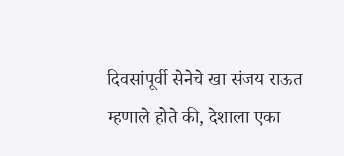दिवसांपूर्वी सेनेचे खा संजय राऊत म्हणाले होते की, देशाला एका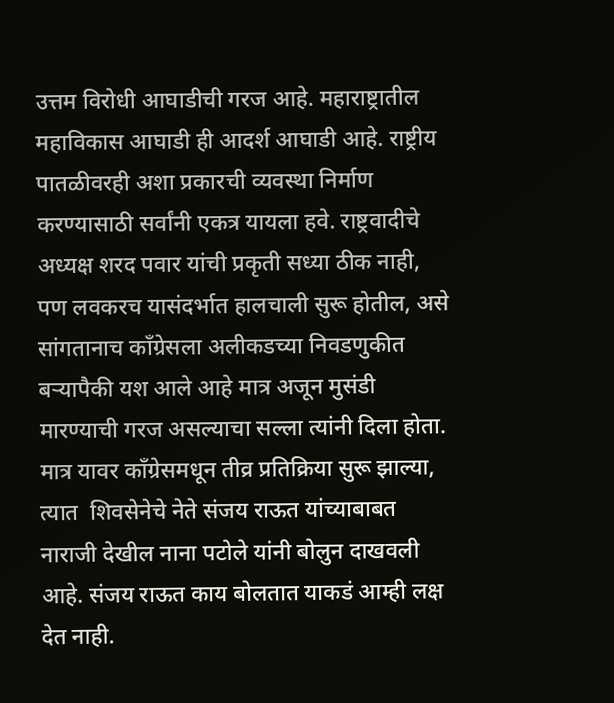उत्तम विरोधी आघाडीची गरज आहे. महाराष्ट्रातील महाविकास आघाडी ही आदर्श आघाडी आहे. राष्ट्रीय पातळीवरही अशा प्रकारची व्यवस्था निर्माण करण्यासाठी सर्वांनी एकत्र यायला हवे. राष्ट्रवादीचे अध्यक्ष शरद पवार यांची प्रकृती सध्या ठीक नाही, पण लवकरच यासंदर्भात हालचाली सुरू होतील, असे सांगतानाच काँग्रेसला अलीकडच्या निवडणुकीत बऱ्यापैकी यश आले आहे मात्र अजून मुसंडी मारण्याची गरज असल्याचा सल्ला त्यांनी दिला होता. मात्र यावर काँग्रेसमधून तीव्र प्रतिक्रिया सुरू झाल्या, त्यात  शिवसेनेचे नेते संजय राऊत यांच्याबाबत नाराजी देखील नाना पटोले यांनी बोलुन दाखवली आहे. संजय राऊत काय बोलतात याकडं आम्ही लक्ष देत नाही.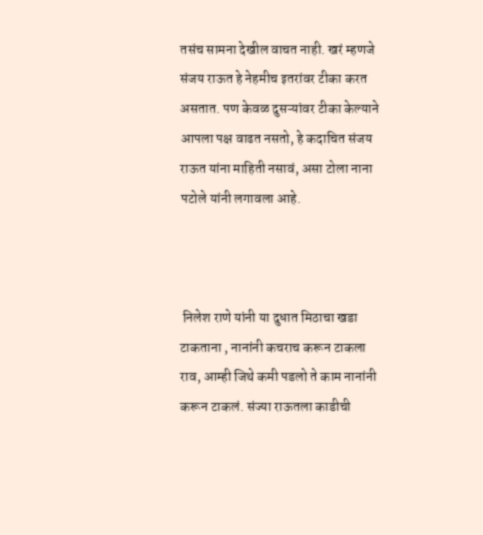तसंच सामना देखील वाचत नाही. खरं म्हणजे संजय राऊत हे नेहमीच इतरांवर टीका करत असतात. पण केवळ दुसऱ्यांवर टीका केल्याने आपला पक्ष वाढत नसतो, हे कदाचित संजय राऊत यांना माहिती नसावं, असा टोला नाना पटोले यांनी लगावला आहे.



 निलेश राणे यांनी या दुधात मिठाचा खडा टाकताना , नानांनी कचराच करून टाकला राव, आम्ही जिथे कमी पडलो ते काम नानांनी करून टाकलं. संज्या राऊतला काडीची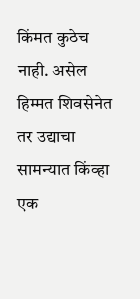किंमत कुठेच नाही. असेल हिम्मत शिवसेनेत तर उद्याचा सामन्यात किंव्हा एक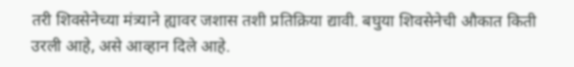तरी शिवसेनेच्या मंत्र्याने ह्यावर जशास तशी प्रतिक्रिया द्यावी. बघुया शिवसेनेची औकात किती उरली आहे, असे आव्हान दिले आहे.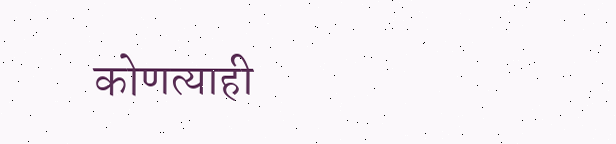कोणत्याही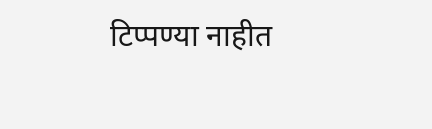टिप्पण्‍या नाहीत